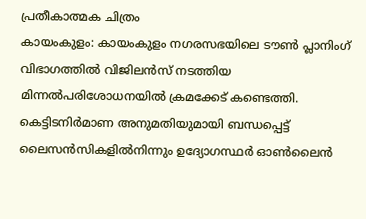പ്രതീകാത്മക ചിത്രം
കായംകുളം: കായംകുളം നഗരസഭയിലെ ടൗൺ പ്ലാനിംഗ് വിഭാഗത്തിൽ വിജിലൻസ് നടത്തിയ മിന്നൽപരിശോധനയിൽ ക്രമക്കേട് കണ്ടെത്തി. കെട്ടിടനിർമാണ അനുമതിയുമായി ബന്ധപ്പെട്ട് ലൈസൻസികളിൽനിന്നും ഉദ്യോഗസ്ഥർ ഓൺലൈൻ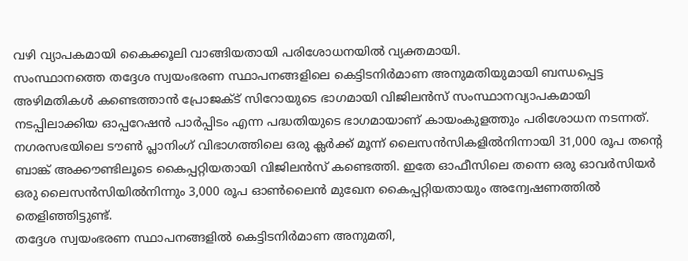വഴി വ്യാപകമായി കൈക്കൂലി വാങ്ങിയതായി പരിശോധനയിൽ വ്യക്തമായി.
സംസ്ഥാനത്തെ തദ്ദേശ സ്വയംഭരണ സ്ഥാപനങ്ങളിലെ കെട്ടിടനിർമാണ അനുമതിയുമായി ബന്ധപ്പെട്ട അഴിമതികൾ കണ്ടെത്താൻ പ്രോജക്ട് സിറോയുടെ ഭാഗമായി വിജിലൻസ് സംസ്ഥാനവ്യാപകമായി നടപ്പിലാക്കിയ ഓപ്പറേഷൻ പാർപ്പിടം എന്ന പദ്ധതിയുടെ ഭാഗമായാണ് കായംകുളത്തും പരിശോധന നടന്നത്.
നഗരസഭയിലെ ടൗൺ പ്ലാനിംഗ് വിഭാഗത്തിലെ ഒരു ക്ലർക്ക് മൂന്ന് ലൈസൻസികളിൽനിന്നായി 31,000 രൂപ തന്റെ ബാങ്ക് അക്കൗണ്ടിലൂടെ കൈപ്പറ്റിയതായി വിജിലൻസ് കണ്ടെത്തി. ഇതേ ഓഫീസിലെ തന്നെ ഒരു ഓവർസിയർ ഒരു ലൈസൻസിയിൽനിന്നും 3,000 രൂപ ഓൺലൈൻ മുഖേന കൈപ്പറ്റിയതായും അന്വേഷണത്തിൽ തെളിഞ്ഞിട്ടുണ്ട്.
തദ്ദേശ സ്വയംഭരണ സ്ഥാപനങ്ങളിൽ കെട്ടിടനിർമാണ അനുമതി,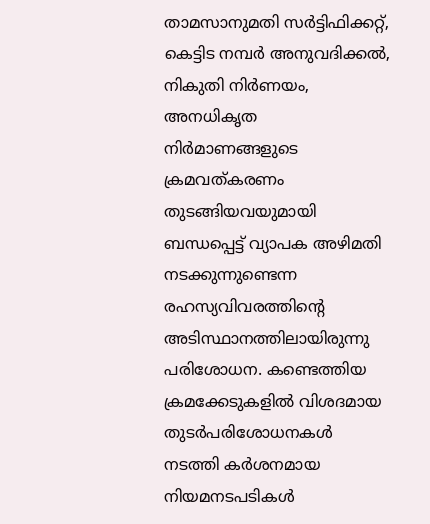താമസാനുമതി സർട്ടിഫിക്കറ്റ്, കെട്ടിട നമ്പർ അനുവദിക്കൽ, നികുതി നിർണയം, അനധികൃത നിർമാണങ്ങളുടെ ക്രമവത്കരണം തുടങ്ങിയവയുമായി ബന്ധപ്പെട്ട് വ്യാപക അഴിമതി നടക്കുന്നുണ്ടെന്ന രഹസ്യവിവരത്തിന്റെ അടിസ്ഥാനത്തിലായിരുന്നു പരിശോധന. കണ്ടെത്തിയ ക്രമക്കേടുകളിൽ വിശദമായ തുടർപരിശോധനകൾ നടത്തി കർശനമായ നിയമനടപടികൾ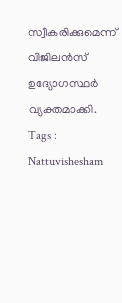സ്വീകരിക്കുമെന്ന് വിജിലൻസ് ഉദ്യോഗസ്ഥർ വ്യക്തമാക്കി.
Tags : Nattuvishesham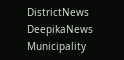DistrictNews DeepikaNews Municipality